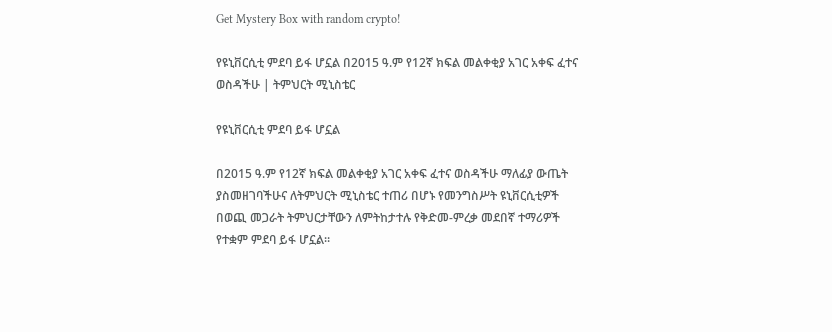Get Mystery Box with random crypto!

የዩኒቨርሲቲ ምደባ ይፋ ሆኗል በ2015 ዓ.ም የ12ኛ ክፍል መልቀቂያ አገር አቀፍ ፈተና ወስዳችሁ | ትምህርት ሚኒስቴር

የዩኒቨርሲቲ ምደባ ይፋ ሆኗል

በ2015 ዓ.ም የ12ኛ ክፍል መልቀቂያ አገር አቀፍ ፈተና ወስዳችሁ ማለፊያ ውጤት ያስመዘገባችሁና ለትምህርት ሚኒስቴር ተጠሪ በሆኑ የመንግስሥት ዩኒቨርሲቲዎች በወጪ መጋራት ትምህርታቸውን ለምትከታተሉ የቅድመ-ምረቃ መደበኛ ተማሪዎች የተቋም ምደባ ይፋ ሆኗል።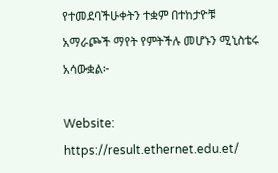የተመደባችሁቀትን ተቋም በተከታዮቹ አማራጮች ማየት የምትችሉ መሆኑን ሚኒስቴሩ አሳውቋል፦

Website: https://result.ethernet.edu.et/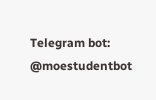Telegram bot: @moestudentbot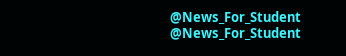@News_For_Student
@News_For_Student